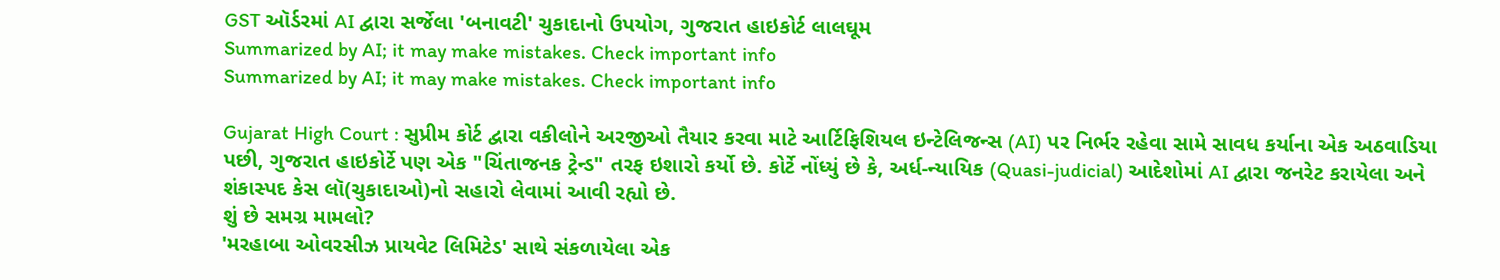GST ઑર્ડરમાં AI દ્વારા સર્જેલા 'બનાવટી' ચુકાદાનો ઉપયોગ, ગુજરાત હાઇકોર્ટ લાલઘૂમ
Summarized by AI; it may make mistakes. Check important info
Summarized by AI; it may make mistakes. Check important info

Gujarat High Court : સુપ્રીમ કોર્ટ દ્વારા વકીલોને અરજીઓ તૈયાર કરવા માટે આર્ટિફિશિયલ ઇન્ટેલિજન્સ (AI) પર નિર્ભર રહેવા સામે સાવધ કર્યાના એક અઠવાડિયા પછી, ગુજરાત હાઇકોર્ટે પણ એક "ચિંતાજનક ટ્રેન્ડ" તરફ ઇશારો કર્યો છે. કોર્ટે નોંધ્યું છે કે, અર્ધ-ન્યાયિક (Quasi-judicial) આદેશોમાં AI દ્વારા જનરેટ કરાયેલા અને શંકાસ્પદ કેસ લૉ(ચુકાદાઓ)નો સહારો લેવામાં આવી રહ્યો છે.
શું છે સમગ્ર મામલો?
'મરહાબા ઓવરસીઝ પ્રાયવેટ લિમિટેડ' સાથે સંકળાયેલા એક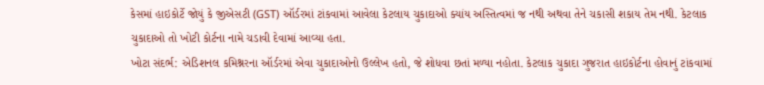કેસમાં હાઇકોર્ટે જોયું કે જીએસટી (GST) ઑર્ડરમાં ટાંકવામાં આવેલા કેટલાય ચુકાદાઓ ક્યાંય અસ્તિત્વમાં જ નથી અથવા તેને ચકાસી શકાય તેમ નથી. કેટલાક ચુકાદાઓ તો ખોટી કોર્ટના નામે ચડાવી દેવામાં આવ્યા હતા.
ખોટા સંદર્ભ: એડિશનલ કમિશ્નરના ઑર્ડરમાં એવા ચુકાદાઓનો ઉલ્લેખ હતો, જે શોધવા છતાં મળ્યા નહોતા. કેટલાક ચુકાદા ગુજરાત હાઇકોર્ટના હોવાનું ટાંકવામાં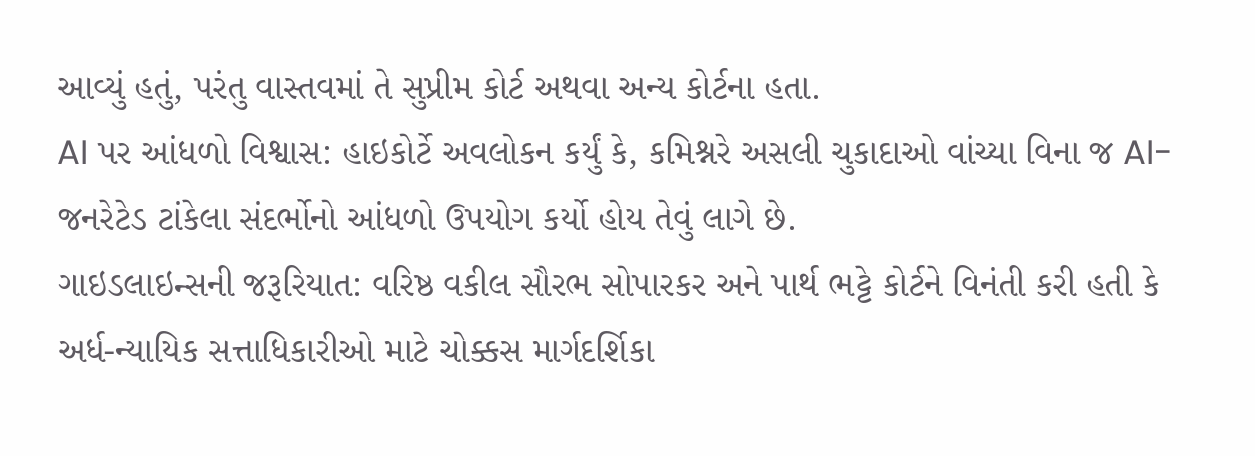આવ્યું હતું, પરંતુ વાસ્તવમાં તે સુપ્રીમ કોર્ટ અથવા અન્ય કોર્ટના હતા.
AI પર આંધળો વિશ્વાસ: હાઇકોર્ટે અવલોકન કર્યું કે, કમિશ્નરે અસલી ચુકાદાઓ વાંચ્યા વિના જ AI-જનરેટેડ ટાંકેલા સંદર્ભોનો આંધળો ઉપયોગ કર્યો હોય તેવું લાગે છે.
ગાઇડલાઇન્સની જરૂરિયાત: વરિષ્ઠ વકીલ સૌરભ સોપારકર અને પાર્થ ભટ્ટે કોર્ટને વિનંતી કરી હતી કે અર્ધ-ન્યાયિક સત્તાધિકારીઓ માટે ચોક્કસ માર્ગદર્શિકા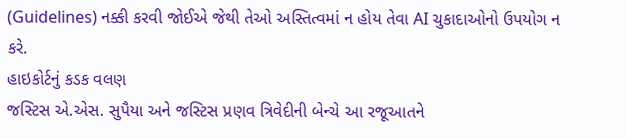(Guidelines) નક્કી કરવી જોઈએ જેથી તેઓ અસ્તિત્વમાં ન હોય તેવા AI ચુકાદાઓનો ઉપયોગ ન કરે.
હાઇકોર્ટનું કડક વલણ
જસ્ટિસ એ.એસ. સુપૈયા અને જસ્ટિસ પ્રણવ ત્રિવેદીની બેન્ચે આ રજૂઆતને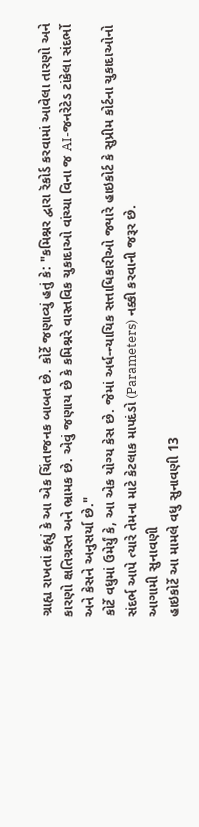ગ્રાહ્ય રાખતાં કહ્યું કે આ એક ચિંતાજનક બાબત છે. કોર્ટે જણાવ્યું હતું કે: "કમિશ્નર દ્વારા રૅકોર્ડ કરવામાં આવેલા તારણો અને કારણો ક્ષતિગ્રસ્ત અને ભ્રામક છે. એવું જણાય છે કે કમિશ્નરે વાસ્તવિક ચુકાદાઓ વાંચ્યા વિના જ AI-જનરેટેડ ટાંકેલા સંદર્ભો અને કેસને અનુસર્યા છે."
કોર્ટે વધુમાં ઉમેર્યું કે, આ એક યોગ્ય કેસ છે. જેમાં અર્ધ-ન્યાયિક સત્તાધિકારીઓ જ્યારે હાઇકોર્ટ કે સુપ્રીમ કોર્ટના ચુકાદાઓનો સંદર્ભ આપે ત્યારે તેમના માટે કેટલાક માપદંડો (Parameters) નક્કી કરવાની જરૂર છે.
આગામી સુનાવણી
હાઇકોર્ટે આ મામલે વધુ સુનાવણી 13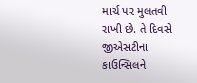માર્ચ પર મુલતવી રાખી છે. તે દિવસે જીએસટીના કાઉન્સિલને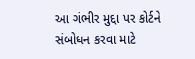આ ગંભીર મુદ્દા પર કોર્ટને સંબોધન કરવા માટે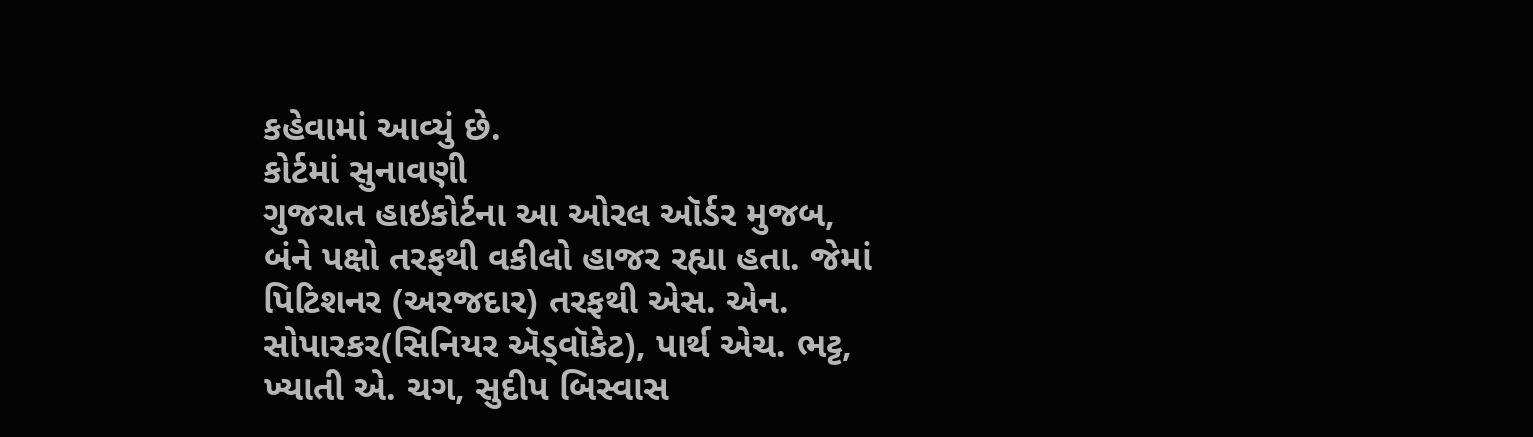કહેવામાં આવ્યું છે.
કોર્ટમાં સુનાવણી
ગુજરાત હાઇકોર્ટના આ ઓરલ ઑર્ડર મુજબ, બંને પક્ષો તરફથી વકીલો હાજર રહ્યા હતા. જેમાં પિટિશનર (અરજદાર) તરફથી એસ. એન. સોપારકર(સિનિયર ઍડ્વૉકેટ), પાર્થ એચ. ભટ્ટ, ખ્યાતી એ. ચગ, સુદીપ બિસ્વાસ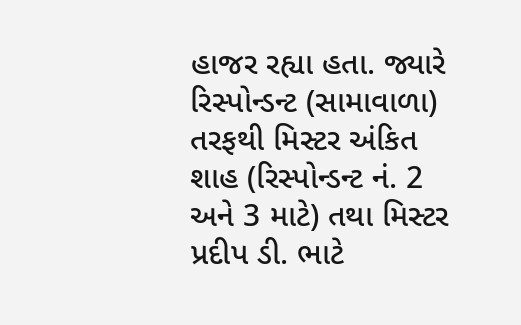હાજર રહ્યા હતા. જ્યારે રિસ્પોન્ડન્ટ (સામાવાળા) તરફથી મિસ્ટર અંકિત શાહ (રિસ્પોન્ડન્ટ નં. 2 અને 3 માટે) તથા મિસ્ટર પ્રદીપ ડી. ભાટે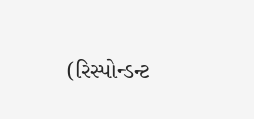(રિસ્પોન્ડન્ટ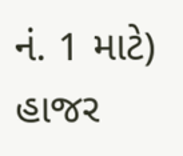નં. 1 માટે) હાજર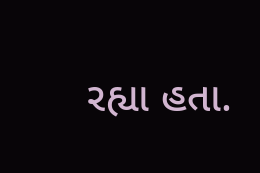રહ્યા હતા.